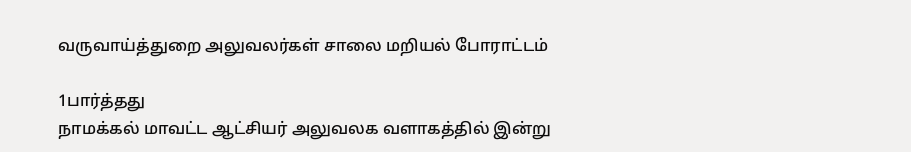வருவாய்த்துறை அலுவலர்கள் சாலை மறியல் போராட்டம்

1பார்த்தது
நாமக்கல் மாவட்ட ஆட்சியர் அலுவலக வளாகத்தில் இன்று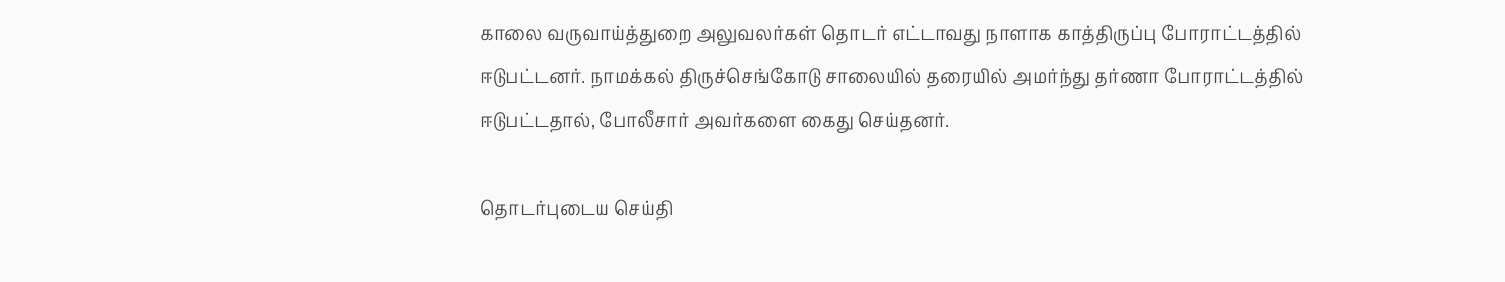காலை வருவாய்த்துறை அலுவலர்கள் தொடர் எட்டாவது நாளாக காத்திருப்பு போராட்டத்தில் ஈடுபட்டனர். நாமக்கல் திருச்செங்கோடு சாலையில் தரையில் அமர்ந்து தர்ணா போராட்டத்தில் ஈடுபட்டதால், போலீசார் அவர்களை கைது செய்தனர்.

தொடர்புடைய செய்தி